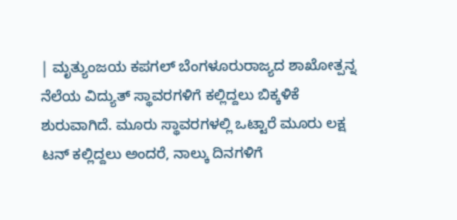| ಮೃತ್ಯುಂಜಯ ಕಪಗಲ್ ಬೆಂಗಳೂರುರಾಜ್ಯದ ಶಾಖೋತ್ಪನ್ನ ನೆಲೆಯ ವಿದ್ಯುತ್ ಸ್ಥಾವರಗಳಿಗೆ ಕಲ್ಲಿದ್ದಲು ಬಿಕ್ಕಳಿಕೆ ಶುರುವಾಗಿದೆ. ಮೂರು ಸ್ಥಾವರಗಳಲ್ಲಿ ಒಟ್ಟಾರೆ ಮೂರು ಲಕ್ಷ ಟನ್ ಕಲ್ಲಿದ್ದಲು ಅಂದರೆ, ನಾಲ್ಕು ದಿನಗಳಿಗೆ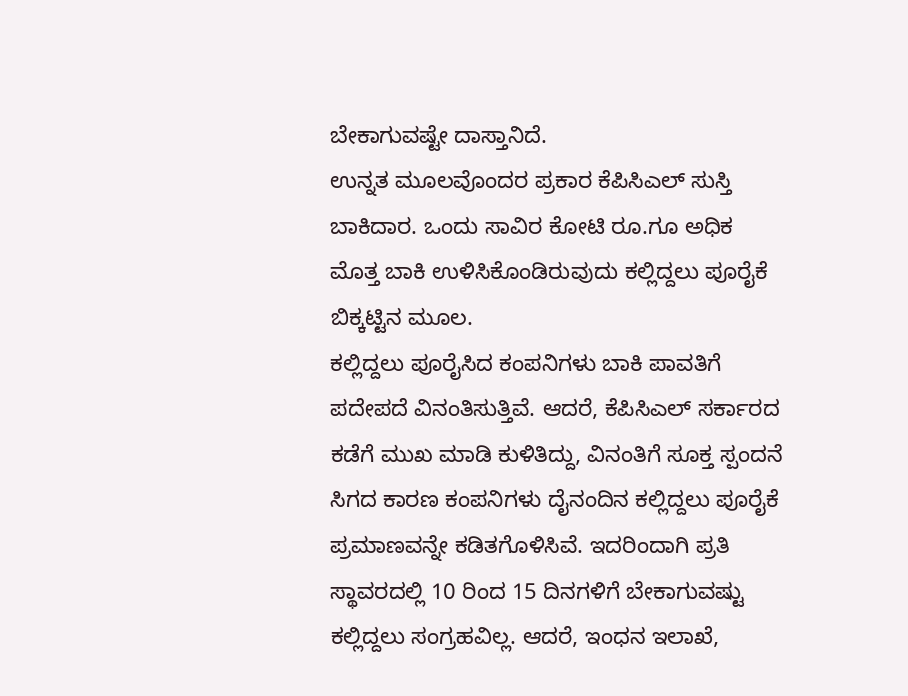ಬೇಕಾಗುವಷ್ಟೇ ದಾಸ್ತಾನಿದೆ.
ಉನ್ನತ ಮೂಲವೊಂದರ ಪ್ರಕಾರ ಕೆಪಿಸಿಎಲ್ ಸುಸ್ತಿ ಬಾಕಿದಾರ. ಒಂದು ಸಾವಿರ ಕೋಟಿ ರೂ.ಗೂ ಅಧಿಕ ಮೊತ್ತ ಬಾಕಿ ಉಳಿಸಿಕೊಂಡಿರುವುದು ಕಲ್ಲಿದ್ದಲು ಪೂರೈಕೆ ಬಿಕ್ಕಟ್ಟಿನ ಮೂಲ.
ಕಲ್ಲಿದ್ದಲು ಪೂರೈಸಿದ ಕಂಪನಿಗಳು ಬಾಕಿ ಪಾವತಿಗೆ ಪದೇಪದೆ ವಿನಂತಿಸುತ್ತಿವೆ. ಆದರೆ, ಕೆಪಿಸಿಎಲ್ ಸರ್ಕಾರದ ಕಡೆಗೆ ಮುಖ ಮಾಡಿ ಕುಳಿತಿದ್ದು, ವಿನಂತಿಗೆ ಸೂಕ್ತ ಸ್ಪಂದನೆ ಸಿಗದ ಕಾರಣ ಕಂಪನಿಗಳು ದೈನಂದಿನ ಕಲ್ಲಿದ್ದಲು ಪೂರೈಕೆ ಪ್ರಮಾಣವನ್ನೇ ಕಡಿತಗೊಳಿಸಿವೆ. ಇದರಿಂದಾಗಿ ಪ್ರತಿ ಸ್ಥಾವರದಲ್ಲಿ 10 ರಿಂದ 15 ದಿನಗಳಿಗೆ ಬೇಕಾಗುವಷ್ಟು ಕಲ್ಲಿದ್ದಲು ಸಂಗ್ರಹವಿಲ್ಲ. ಆದರೆ, ಇಂಧನ ಇಲಾಖೆ,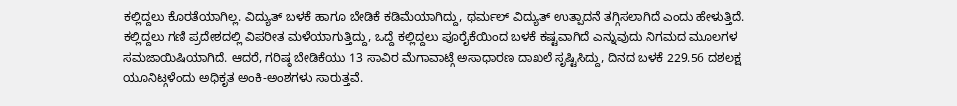ಕಲ್ಲಿದ್ದಲು ಕೊರತೆಯಾಗಿಲ್ಲ. ವಿದ್ಯುತ್ ಬಳಕೆ ಹಾಗೂ ಬೇಡಿಕೆ ಕಡಿಮೆಯಾಗಿದ್ದು, ಥರ್ಮಲ್ ವಿದ್ಯುತ್ ಉತ್ಪಾದನೆ ತಗ್ಗಿಸಲಾಗಿದೆ ಎಂದು ಹೇಳುತ್ತಿದೆ.
ಕಲ್ಲಿದ್ದಲು ಗಣಿ ಪ್ರದೇಶದಲ್ಲಿ ವಿಪರೀತ ಮಳೆಯಾಗುತ್ತಿದ್ದು, ಒದ್ದೆ ಕಲ್ಲಿದ್ದಲು ಪೂರೈಕೆಯಿಂದ ಬಳಕೆ ಕಷ್ಟವಾಗಿದೆ ಎನ್ನುವುದು ನಿಗಮದ ಮೂಲಗಳ ಸಮಜಾಯಿಷಿಯಾಗಿದೆ. ಆದರೆ, ಗರಿಷ್ಠ ಬೇಡಿಕೆಯು 13 ಸಾವಿರ ಮೆಗಾವಾಟ್ಗೆ ಅಸಾಧಾರಣ ದಾಖಲೆ ಸೃಷ್ಟಿಸಿದ್ದು, ದಿನದ ಬಳಕೆ 229.56 ದಶಲಕ್ಷ ಯೂನಿಟ್ಗಳೆಂದು ಅಧಿಕೃತ ಅಂಕಿ-ಅಂಶಗಳು ಸಾರುತ್ತವೆ.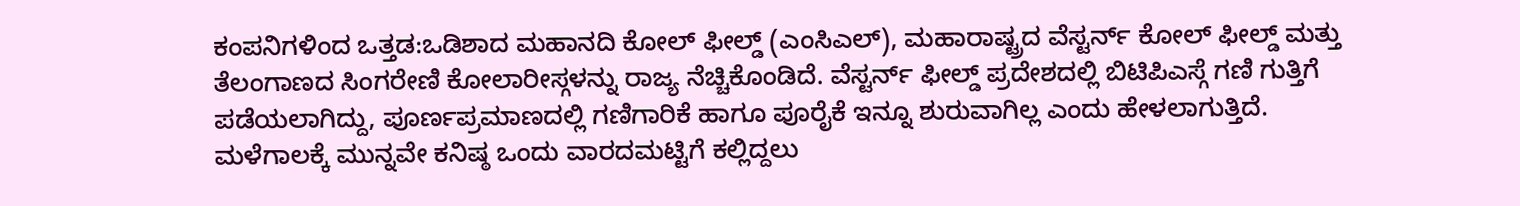ಕಂಪನಿಗಳಿಂದ ಒತ್ತಡ:ಒಡಿಶಾದ ಮಹಾನದಿ ಕೋಲ್ ಫೀಲ್ಡ್ (ಎಂಸಿಎಲ್), ಮಹಾರಾಷ್ಟ್ರದ ವೆಸ್ಟರ್ನ್ ಕೋಲ್ ಫೀಲ್ಡ್ ಮತ್ತು ತೆಲಂಗಾಣದ ಸಿಂಗರೇಣಿ ಕೋಲಾರೀಸ್ಗಳನ್ನು ರಾಜ್ಯ ನೆಚ್ಚಿಕೊಂಡಿದೆ. ವೆಸ್ಟರ್ನ್ ಫೀಲ್ಡ್ ಪ್ರದೇಶದಲ್ಲಿ ಬಿಟಿಪಿಎಸ್ಗೆ ಗಣಿ ಗುತ್ತಿಗೆ ಪಡೆಯಲಾಗಿದ್ದು, ಪೂರ್ಣಪ್ರಮಾಣದಲ್ಲಿ ಗಣಿಗಾರಿಕೆ ಹಾಗೂ ಪೂರೈಕೆ ಇನ್ನೂ ಶುರುವಾಗಿಲ್ಲ ಎಂದು ಹೇಳಲಾಗುತ್ತಿದೆ. ಮಳೆಗಾಲಕ್ಕೆ ಮುನ್ನವೇ ಕನಿಷ್ಠ ಒಂದು ವಾರದಮಟ್ಟಿಗೆ ಕಲ್ಲಿದ್ದಲು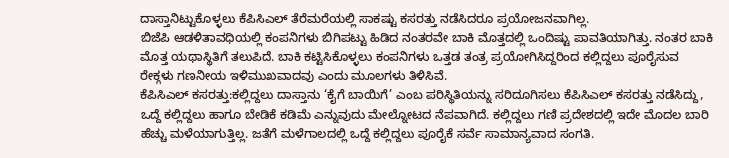ದಾಸ್ತಾನಿಟ್ಟುಕೊಳ್ಳಲು ಕೆಪಿಸಿಎಲ್ ತೆರೆಮರೆಯಲ್ಲಿ ಸಾಕಷ್ಟು ಕಸರತ್ತು ನಡೆಸಿದರೂ ಪ್ರಯೋಜನವಾಗಿಲ್ಲ.
ಬಿಜೆಪಿ ಆಡಳಿತಾವಧಿಯಲ್ಲಿ ಕಂಪನಿಗಳು ಬಿಗಿಪಟ್ಟು ಹಿಡಿದ ನಂತರವೇ ಬಾಕಿ ಮೊತ್ತದಲ್ಲಿ ಒಂದಿಷ್ಟು ಪಾವತಿಯಾಗಿತ್ತು. ನಂತರ ಬಾಕಿ ಮೊತ್ತ ಯಥಾಸ್ಥಿತಿಗೆ ತಲುಪಿದೆ. ಬಾಕಿ ಕಟ್ಟಿಸಿಕೊಳ್ಳಲು ಕಂಪನಿಗಳು ಒತ್ತಡ ತಂತ್ರ ಪ್ರಯೋಗಿಸಿದ್ದರಿಂದ ಕಲ್ಲಿದ್ದಲು ಪೂರೈಸುವ ರೇಕ್ಗಳು ಗಣನೀಯ ಇಳಿಮುಖವಾದವು ಎಂದು ಮೂಲಗಳು ತಿಳಿಸಿವೆ.
ಕೆಪಿಸಿಎಲ್ ಕಸರತ್ತು:ಕಲ್ಲಿದ್ದಲು ದಾಸ್ತಾನು ‘ಕೈಗೆ ಬಾಯಿಗೆ’ ಎಂಬ ಪರಿಸ್ಥಿತಿಯನ್ನು ಸರಿದೂಗಿಸಲು ಕೆಪಿಸಿಎಲ್ ಕಸರತ್ತು ನಡೆಸಿದ್ದು, ಒದ್ದೆ ಕಲ್ಲಿದ್ದಲು ಹಾಗೂ ಬೇಡಿಕೆ ಕಡಿಮೆ ಎನ್ನುವುದು ಮೇಲ್ನೋಟದ ನೆಪವಾಗಿದೆ. ಕಲ್ಲಿದ್ದಲು ಗಣಿ ಪ್ರದೇಶದಲ್ಲಿ ಇದೇ ಮೊದಲ ಬಾರಿ ಹೆಚ್ಚು ಮಳೆಯಾಗುತ್ತಿಲ್ಲ. ಜತೆಗೆ ಮಳೆಗಾಲದಲ್ಲಿ ಒದ್ದೆ ಕಲ್ಲಿದ್ದಲು ಪೂರೈಕೆ ಸರ್ವೆ ಸಾಮಾನ್ಯವಾದ ಸಂಗತಿ.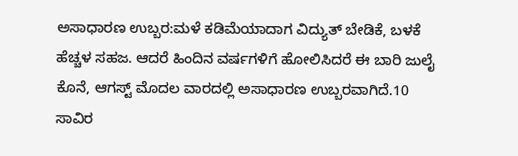ಅಸಾಧಾರಣ ಉಬ್ಬರ:ಮಳೆ ಕಡಿಮೆಯಾದಾಗ ವಿದ್ಯುತ್ ಬೇಡಿಕೆ, ಬಳಕೆ ಹೆಚ್ಚಳ ಸಹಜ. ಆದರೆ ಹಿಂದಿನ ವರ್ಷಗಳಿಗೆ ಹೋಲಿಸಿದರೆ ಈ ಬಾರಿ ಜುಲೈ ಕೊನೆ, ಆಗಸ್ಟ್ ಮೊದಲ ವಾರದಲ್ಲಿ ಅಸಾಧಾರಣ ಉಬ್ಬರವಾಗಿದೆ.10 ಸಾವಿರ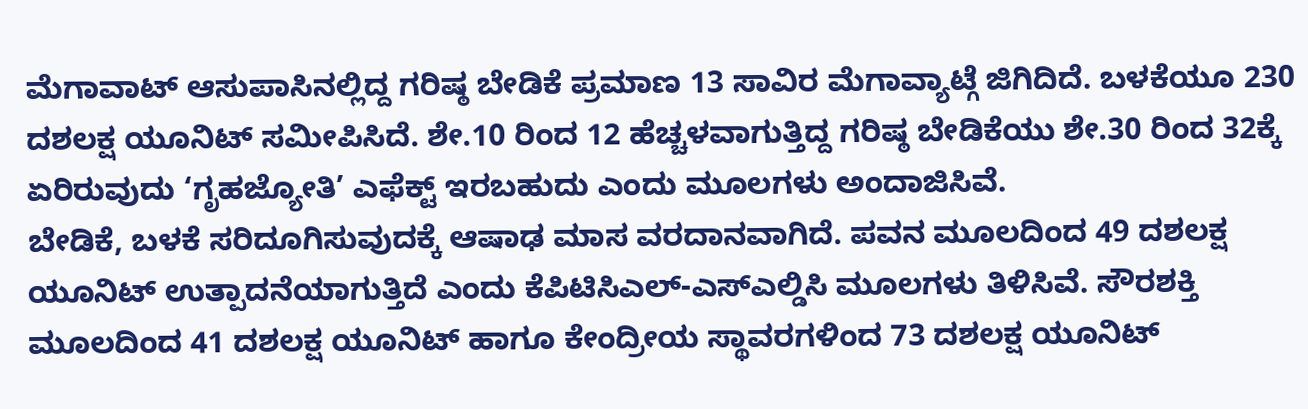ಮೆಗಾವಾಟ್ ಆಸುಪಾಸಿನಲ್ಲಿದ್ದ ಗರಿಷ್ಠ ಬೇಡಿಕೆ ಪ್ರಮಾಣ 13 ಸಾವಿರ ಮೆಗಾವ್ಯಾಟ್ಗೆ ಜಿಗಿದಿದೆ. ಬಳಕೆಯೂ 230 ದಶಲಕ್ಷ ಯೂನಿಟ್ ಸಮೀಪಿಸಿದೆ. ಶೇ.10 ರಿಂದ 12 ಹೆಚ್ಚಳವಾಗುತ್ತಿದ್ದ ಗರಿಷ್ಠ ಬೇಡಿಕೆಯು ಶೇ.30 ರಿಂದ 32ಕ್ಕೆ ಏರಿರುವುದು ‘ಗೃಹಜ್ಯೋತಿ’ ಎಫೆಕ್ಟ್ ಇರಬಹುದು ಎಂದು ಮೂಲಗಳು ಅಂದಾಜಿಸಿವೆ.
ಬೇಡಿಕೆ, ಬಳಕೆ ಸರಿದೂಗಿಸುವುದಕ್ಕೆ ಆಷಾಢ ಮಾಸ ವರದಾನವಾಗಿದೆ. ಪವನ ಮೂಲದಿಂದ 49 ದಶಲಕ್ಷ ಯೂನಿಟ್ ಉತ್ಪಾದನೆಯಾಗುತ್ತಿದೆ ಎಂದು ಕೆಪಿಟಿಸಿಎಲ್-ಎಸ್ಎಲ್ಡಿಸಿ ಮೂಲಗಳು ತಿಳಿಸಿವೆ. ಸೌರಶಕ್ತಿ ಮೂಲದಿಂದ 41 ದಶಲಕ್ಷ ಯೂನಿಟ್ ಹಾಗೂ ಕೇಂದ್ರೀಯ ಸ್ಥಾವರಗಳಿಂದ 73 ದಶಲಕ್ಷ ಯೂನಿಟ್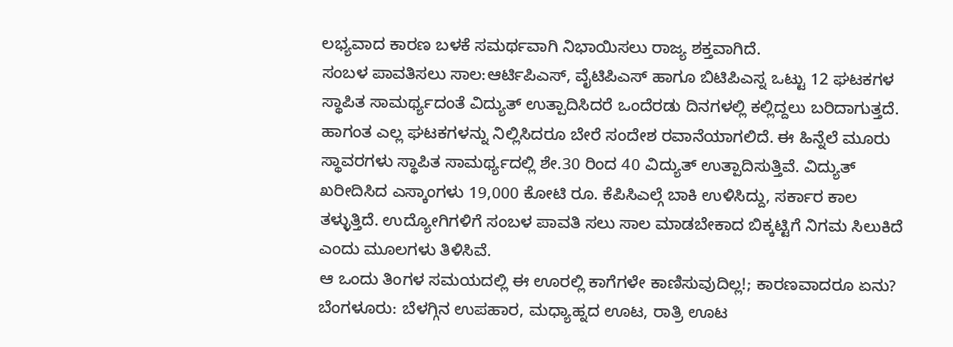ಲಭ್ಯವಾದ ಕಾರಣ ಬಳಕೆ ಸಮರ್ಥವಾಗಿ ನಿಭಾಯಿಸಲು ರಾಜ್ಯ ಶಕ್ತವಾಗಿದೆ.
ಸಂಬಳ ಪಾವತಿಸಲು ಸಾಲ:ಆರ್ಟಿಪಿಎಸ್, ವೈಟಿಪಿಎಸ್ ಹಾಗೂ ಬಿಟಿಪಿಎಸ್ನ ಒಟ್ಟು 12 ಘಟಕಗಳ ಸ್ಥಾಪಿತ ಸಾಮರ್ಥ್ಯದಂತೆ ವಿದ್ಯುತ್ ಉತ್ಪಾದಿಸಿದರೆ ಒಂದೆರಡು ದಿನಗಳಲ್ಲಿ ಕಲ್ಲಿದ್ದಲು ಬರಿದಾಗುತ್ತದೆ. ಹಾಗಂತ ಎಲ್ಲ ಘಟಕಗಳನ್ನು ನಿಲ್ಲಿಸಿದರೂ ಬೇರೆ ಸಂದೇಶ ರವಾನೆಯಾಗಲಿದೆ. ಈ ಹಿನ್ನೆಲೆ ಮೂರು ಸ್ಥಾವರಗಳು ಸ್ಥಾಪಿತ ಸಾಮರ್ಥ್ಯದಲ್ಲಿ ಶೇ.30 ರಿಂದ 40 ವಿದ್ಯುತ್ ಉತ್ಪಾದಿಸುತ್ತಿವೆ. ವಿದ್ಯುತ್ ಖರೀದಿಸಿದ ಎಸ್ಕಾಂಗಳು 19,000 ಕೋಟಿ ರೂ. ಕೆಪಿಸಿಎಲ್ಗೆ ಬಾಕಿ ಉಳಿಸಿದ್ದು, ಸರ್ಕಾರ ಕಾಲ ತಳ್ಳುತ್ತಿದೆ. ಉದ್ಯೋಗಿಗಳಿಗೆ ಸಂಬಳ ಪಾವತಿ ಸಲು ಸಾಲ ಮಾಡಬೇಕಾದ ಬಿಕ್ಕಟ್ಟಿಗೆ ನಿಗಮ ಸಿಲುಕಿದೆ ಎಂದು ಮೂಲಗಳು ತಿಳಿಸಿವೆ.
ಆ ಒಂದು ತಿಂಗಳ ಸಮಯದಲ್ಲಿ ಈ ಊರಲ್ಲಿ ಕಾಗೆಗಳೇ ಕಾಣಿಸುವುದಿಲ್ಲ!; ಕಾರಣವಾದರೂ ಏನು?
ಬೆಂಗಳೂರು: ಬೆಳಗ್ಗಿನ ಉಪಹಾರ, ಮಧ್ಯಾಹ್ನದ ಊಟ, ರಾತ್ರಿ ಊಟ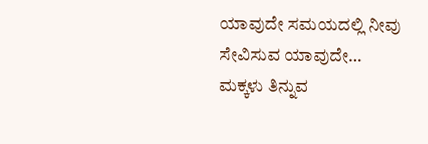ಯಾವುದೇ ಸಮಯದಲ್ಲಿ ನೀವು ಸೇವಿಸುವ ಯಾವುದೇ…
ಮಕ್ಕಳು ತಿನ್ನುವ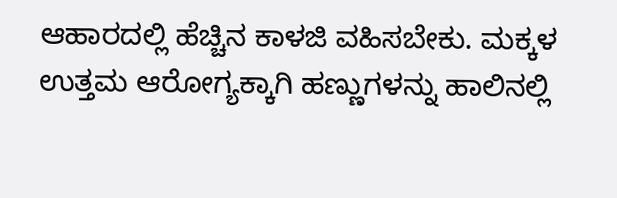ಆಹಾರದಲ್ಲಿ ಹೆಚ್ಚಿನ ಕಾಳಜಿ ವಹಿಸಬೇಕು. ಮಕ್ಕಳ ಉತ್ತಮ ಆರೋಗ್ಯಕ್ಕಾಗಿ ಹಣ್ಣುಗಳನ್ನು ಹಾಲಿನಲ್ಲಿ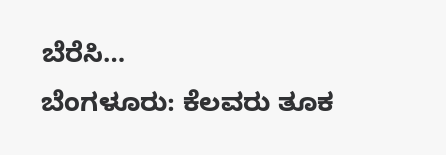ಬೆರೆಸಿ…
ಬೆಂಗಳೂರು: ಕೆಲವರು ತೂಕ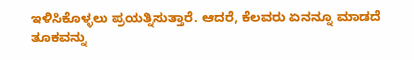ಇಳಿಸಿಕೊಳ್ಳಲು ಪ್ರಯತ್ನಿಸುತ್ತಾರೆ. ಆದರೆ, ಕೆಲವರು ಏನನ್ನೂ ಮಾಡದೆ ತೂಕವನ್ನು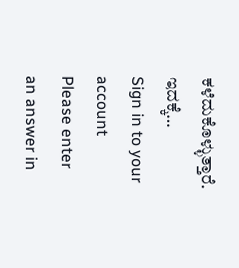ಕಳೆದುಕೊಳ್ಳುತ್ತಾರೆ. ಇದಕ್ಕೆ…
Sign in to your account
Please enter an answer in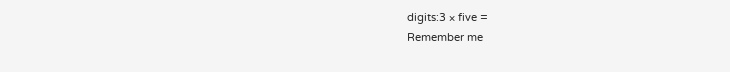digits:3 × five =
Remember me